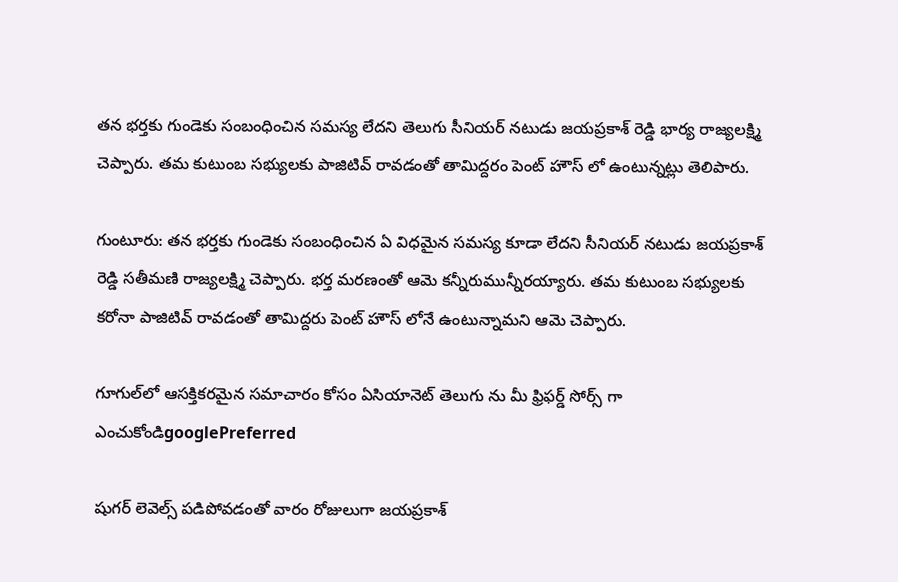తన భర్తకు గుండెకు సంబంధించిన సమస్య లేదని తెలుగు సీనియర్ నటుడు జయప్రకాశ్ రెడ్డి భార్య రాజ్యలక్ష్మి చెప్పారు. తమ కుటుంబ సభ్యులకు పాజిటివ్ రావడంతో తామిద్దరం పెంట్ హౌస్ లో ఉంటున్నట్లు తెలిపారు.

గుంటూరు: తన భర్తకు గుండెకు సంబంధించిన ఏ విధమైన సమస్య కూడా లేదని సీనియర్ నటుడు జయప్రకాశ్ రెడ్డి సతీమణి రాజ్యలక్ష్మి చెప్పారు. భర్త మరణంతో ఆమె కన్నీరుమున్నీరయ్యారు. తమ కుటుంబ సభ్యులకు కరోనా పాజిటివ్ రావడంతో తామిద్దరు పెంట్ హౌస్ లోనే ఉంటున్నామని ఆమె చెప్పారు.

గూగుల్‌లో ఆసక్తికరమైన సమాచారం కోసం ఏసియానెట్ తెలుగు ను మీ ఫ్రిఫర్డ్ సోర్స్ గా ఎంచుకోండిgooglePreferred

షుగర్ లెవెల్స్ పడిపోవడంతో వారం రోజులుగా జయప్రకాశ్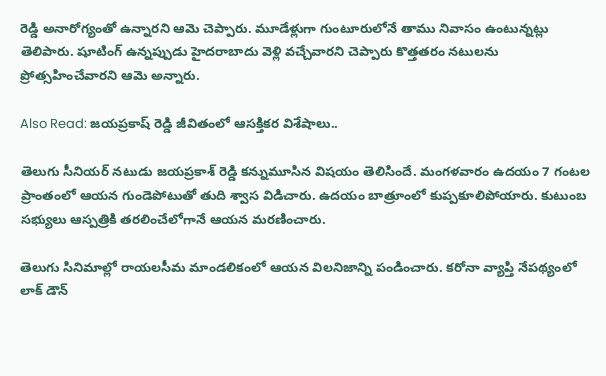రెడ్డి అనారోగ్యంతో ఉన్నారని ఆమె చెప్పారు. మూడేళ్లుగా గుంటూరులోనే తాము నివాసం ఉంటున్నట్లు తెలిపారు. షూటింగ్ ఉన్నప్పుడు హైదరాబాదు వెళ్లి వచ్చేవారని చెప్పారు కొత్తతరం నటులను ప్రోత్సహించేవారని ఆమె అన్నారు.

Also Read: జయప్రకాష్‌ రెడ్డి జీవితంలో ఆసక్తికర విశేషాలు..

తెలుగు సీనియర్ నటుడు జయప్రకాశ్ రెడ్డి కన్నుమూసిన విషయం తెలిసిందే. మంగళవారం ఉదయం 7 గంటల ప్రాంతంలో ఆయన గుండెపోటుతో తుది శ్వాస విడిచారు. ఉదయం బాత్రూంలో కుప్పకూలిపోయారు. కుటుంబ సభ్యులు ఆస్పత్రికి తరలించేలోగానే ఆయన మరణించారు.

తెలుగు సినిమాల్లో రాయలసీమ మాండలికంలో ఆయన విలనిజాన్ని పండించారు. కరోనా వ్యాప్తి నేపథ్యంలో లాక్ డౌన్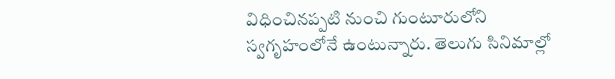విధించినప్పటి నుంచి గుంటూరులోని స్వగృహంలోనే ఉంటున్నారు. తెలుగు సినిమాల్లో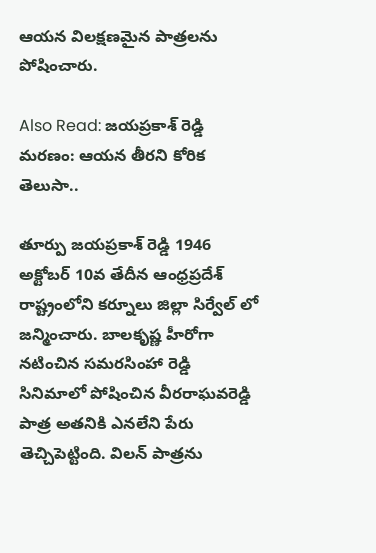ఆయన విలక్షణమైన పాత్రలను పోషించారు.

Also Read: జయప్రకాశ్ రెడ్డి మరణం: ఆయన తీరని కోరిక తెలుసా..

తూర్పు జయప్రకాశ్ రెడ్డి 1946 అక్టోబర్ 10వ తేదీన ఆంధ్రప్రదేశ్ రాష్ట్రంలోని కర్నూలు జిల్లా సిర్వేల్ లో జన్మించారు. బాలకృష్ణ హీరోగా నటించిన సమరసింహా రెడ్డి సినిమాలో పోషించిన వీరరాఘవరెడ్డి పాత్ర అతనికి ఎనలేని పేరు తెచ్చిపెట్టింది. విలన్ పాత్రను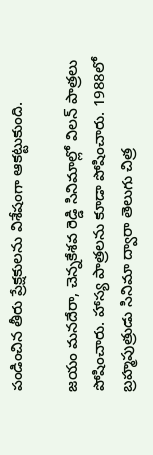పండించిన తీరు ప్రేక్షకులను విశేషంగా ఆకట్టుకుంది.

జయం మనదేరా, చెన్నకేశవ రెడ్డి సినిమాల్లో విలన్ పాత్రలు పోషించారు. హాస్య పాత్రలను కూడా పోషించారు. 1988లో బ్రహ్మపుత్రుడు సినిమా ద్వారా తెలుగు చిత్ర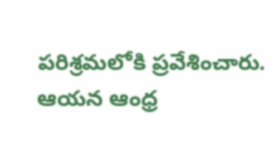పరిశ్రమలోకి ప్రవేశించారు. ఆయన ఆంధ్ర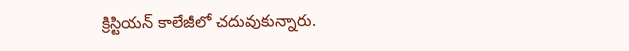క్రిస్టియన్ కాలేజీలో చదువుకున్నారు.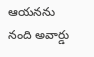ఆయనను నంది అవార్డు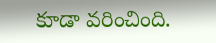కూడా వరించింది.